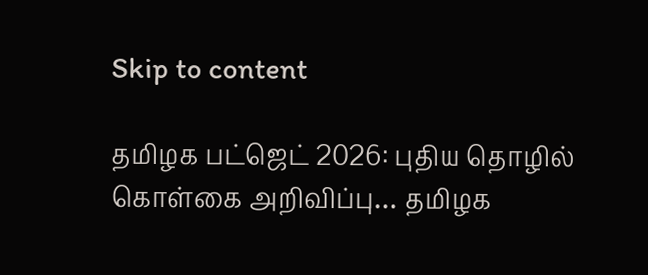Skip to content

தமிழக பட்ஜெட் 2026: புதிய தொழில் கொள்கை அறிவிப்பு… தமிழக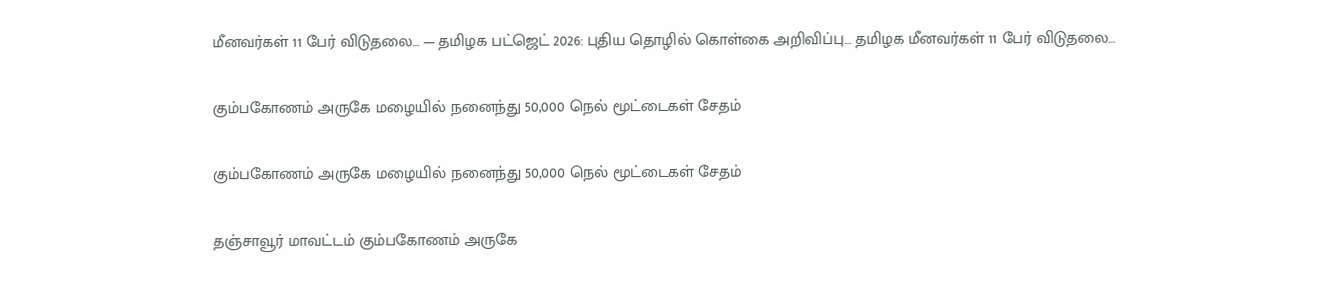மீனவர்கள் 11 பேர் விடுதலை… — தமிழக பட்ஜெட் 2026: புதிய தொழில் கொள்கை அறிவிப்பு… தமிழக மீனவர்கள் 11 பேர் விடுதலை…

கும்பகோணம் அருகே மழையில் நனைந்து 50,000 நெல் மூட்டைகள் சேதம்

கும்பகோணம் அருகே மழையில் நனைந்து 50,000 நெல் மூட்டைகள் சேதம்

தஞ்சாவூர் மாவட்டம் கும்பகோணம் அருகே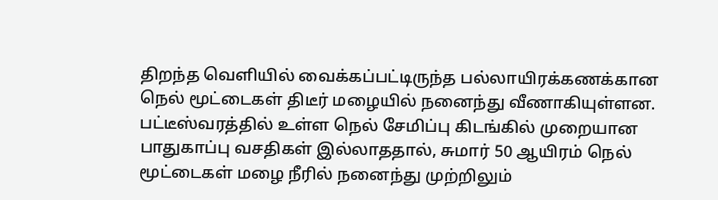திறந்த வெளியில் வைக்கப்பட்டிருந்த பல்லாயிரக்கணக்கான நெல் மூட்டைகள் திடீர் மழையில் நனைந்து வீணாகியுள்ளன. பட்டீஸ்வரத்தில் உள்ள நெல் சேமிப்பு கிடங்கில் முறையான பாதுகாப்பு வசதிகள் இல்லாததால், சுமார் 50 ஆயிரம் நெல் மூட்டைகள் மழை நீரில் நனைந்து முற்றிலும்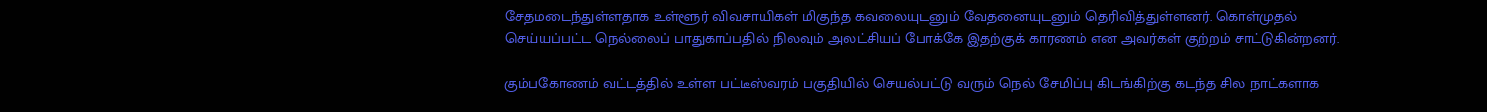சேதமடைந்துள்ளதாக உள்ளூர் விவசாயிகள் மிகுந்த கவலையுடனும் வேதனையுடனும் தெரிவித்துள்ளனர். கொள்முதல் செய்யப்பட்ட நெல்லைப் பாதுகாப்பதில் நிலவும் அலட்சியப் போக்கே இதற்குக் காரணம் என அவர்கள் குற்றம் சாட்டுகின்றனர்.

கும்பகோணம் வட்டத்தில் உள்ள பட்டீஸ்வரம் பகுதியில் செயல்பட்டு வரும் நெல் சேமிப்பு கிடங்கிற்கு கடந்த சில நாட்களாக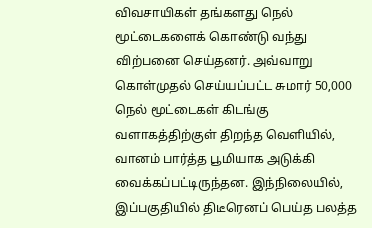விவசாயிகள் தங்களது நெல் மூட்டைகளைக் கொண்டு வந்து விற்பனை செய்தனர். அவ்வாறு கொள்முதல் செய்யப்பட்ட சுமார் 50,000 நெல் மூட்டைகள் கிடங்கு வளாகத்திற்குள் திறந்த வெளியில், வானம் பார்த்த பூமியாக அடுக்கி வைக்கப்பட்டிருந்தன. இந்நிலையில், இப்பகுதியில் திடீரெனப் பெய்த பலத்த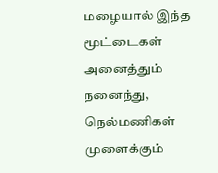மழையால் இந்த மூட்டைகள் அனைத்தும் நனைந்து, நெல்மணிகள் முளைக்கும்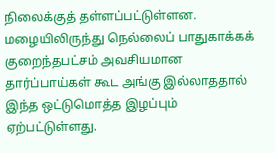நிலைக்குத் தள்ளப்பட்டுள்ளன. மழையிலிருந்து நெல்லைப் பாதுகாக்கக் குறைந்தபட்சம் அவசியமான தார்ப்பாய்கள் கூட அங்கு இல்லாததால் இந்த ஒட்டுமொத்த இழப்பும் ஏற்பட்டுள்ளது.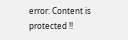error: Content is protected !!